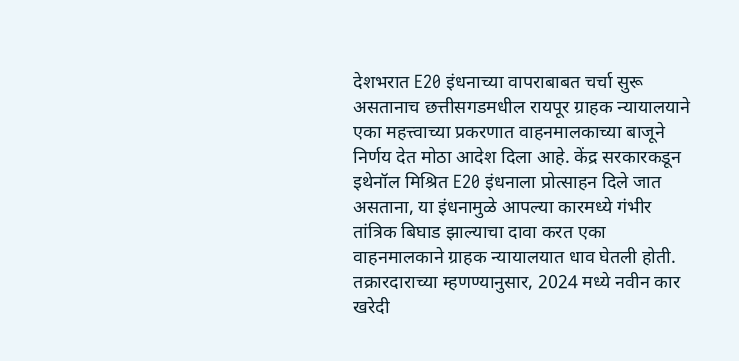देशभरात E20 इंधनाच्या वापराबाबत चर्चा सुरू असतानाच छत्तीसगडमधील रायपूर ग्राहक न्यायालयाने एका महत्त्वाच्या प्रकरणात वाहनमालकाच्या बाजूने निर्णय देत मोठा आदेश दिला आहे. केंद्र सरकारकडून इथेनॉल मिश्रित E20 इंधनाला प्रोत्साहन दिले जात असताना, या इंधनामुळे आपल्या कारमध्ये गंभीर तांत्रिक बिघाड झाल्याचा दावा करत एका वाहनमालकाने ग्राहक न्यायालयात धाव घेतली होती. तक्रारदाराच्या म्हणण्यानुसार, 2024 मध्ये नवीन कार खरेदी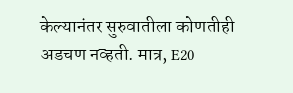केल्यानंतर सुरुवातीला कोणतीही अडचण नव्हती. मात्र, E20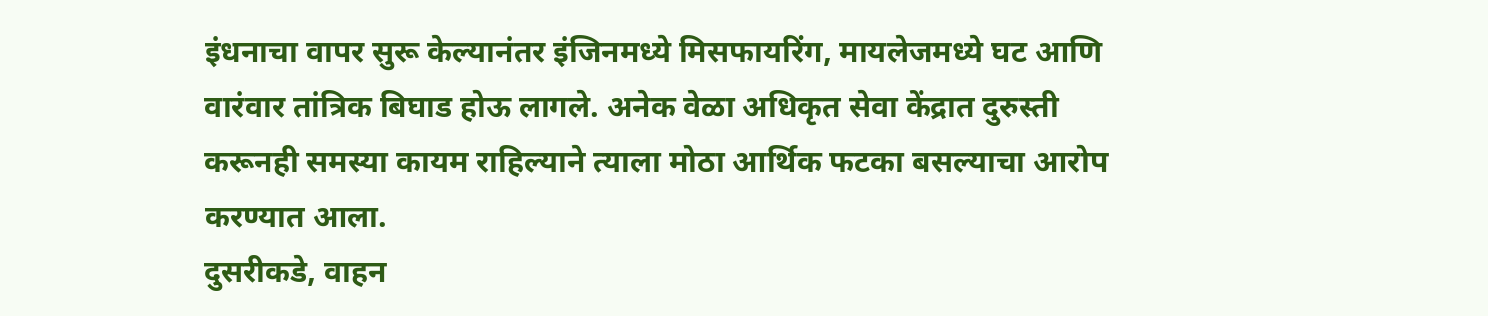इंधनाचा वापर सुरू केल्यानंतर इंजिनमध्ये मिसफायरिंग, मायलेजमध्ये घट आणि वारंवार तांत्रिक बिघाड होऊ लागले. अनेक वेळा अधिकृत सेवा केंद्रात दुरुस्ती करूनही समस्या कायम राहिल्याने त्याला मोठा आर्थिक फटका बसल्याचा आरोप करण्यात आला.
दुसरीकडे, वाहन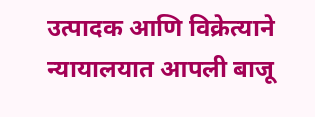उत्पादक आणि विक्रेत्याने न्यायालयात आपली बाजू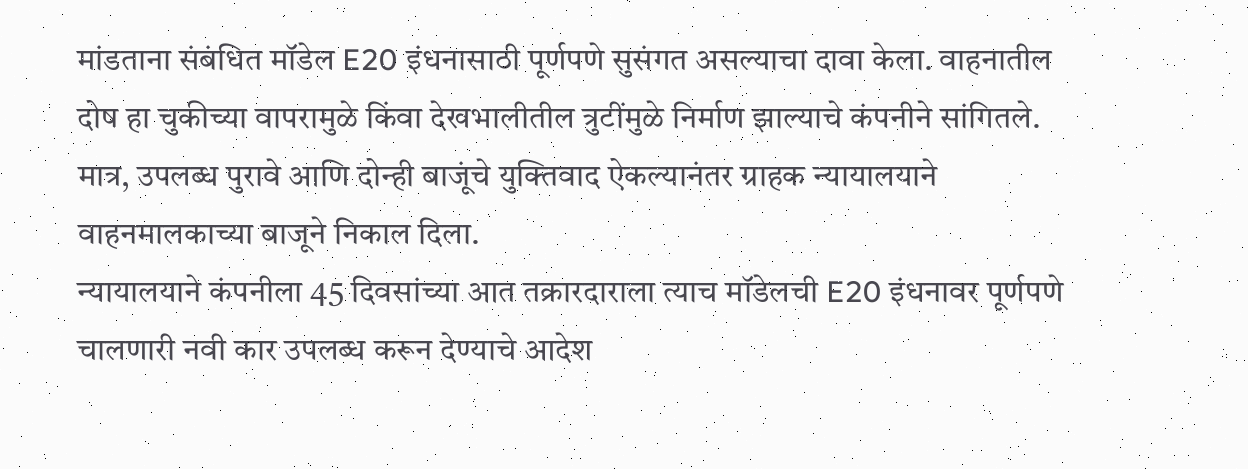मांडताना संबंधित मॉडेल E20 इंधनासाठी पूर्णपणे सुसंगत असल्याचा दावा केला. वाहनातील दोष हा चुकीच्या वापरामुळे किंवा देखभालीतील त्रुटींमुळे निर्माण झाल्याचे कंपनीने सांगितले. मात्र, उपलब्ध पुरावे आणि दोन्ही बाजूंचे युक्तिवाद ऐकल्यानंतर ग्राहक न्यायालयाने वाहनमालकाच्या बाजूने निकाल दिला.
न्यायालयाने कंपनीला 45 दिवसांच्या आत तक्रारदाराला त्याच मॉडेलची E20 इंधनावर पूर्णपणे चालणारी नवी कार उपलब्ध करून देण्याचे आदेश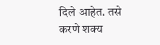दिले आहेत. तसे करणे शक्य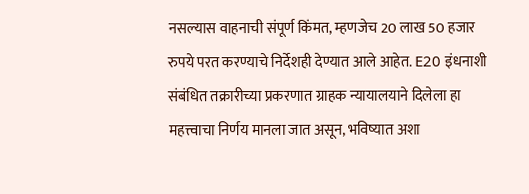नसल्यास वाहनाची संपूर्ण किंमत, म्हणजेच 20 लाख 50 हजार रुपये परत करण्याचे निर्देशही देण्यात आले आहेत. E20 इंधनाशी संबंधित तक्रारीच्या प्रकरणात ग्राहक न्यायालयाने दिलेला हा महत्त्वाचा निर्णय मानला जात असून, भविष्यात अशा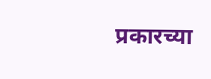प्रकारच्या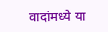वादांमध्ये या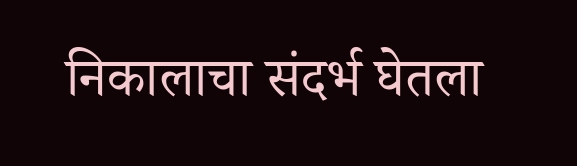निकालाचा संदर्भ घेतला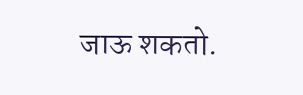जाऊ शकतो.